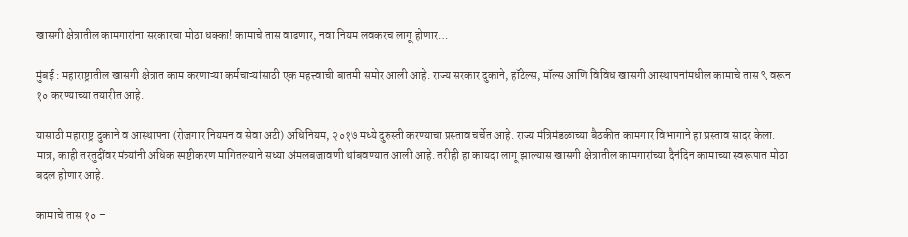खासगी क्षेत्रातील कामगारांना सरकारचा मोठा धक्का! कामाचे तास वाढणार, नवा नियम लवकरच लागू होणार…

मुंबई : महाराष्ट्रातील खासगी क्षेत्रात काम करणाऱ्या कर्मचाऱ्यांसाठी एक महत्त्वाची बातमी समोर आली आहे. राज्य सरकार दुकाने, हॉटेल्स, मॉल्स आणि विविध खासगी आस्थापनांमधील कामाचे तास ९ वरून १० करण्याच्या तयारीत आहे.

यासाठी महाराष्ट्र दुकाने व आस्थापना (रोजगार नियमन व सेवा अटी) अधिनियम, २०१७ मध्ये दुरुस्ती करण्याचा प्रस्ताव चर्चेत आहे. राज्य मंत्रिमंडळाच्या बैठकीत कामगार विभागाने हा प्रस्ताव सादर केला.
मात्र, काही तरतुदींवर मंत्र्यांनी अधिक स्पष्टीकरण मागितल्याने सध्या अंमलबजावणी थांबवण्यात आली आहे. तरीही हा कायदा लागू झाल्यास खासगी क्षेत्रातील कामगारांच्या दैनंदिन कामाच्या स्वरूपात मोठा बदल होणार आहे.

कामाचे तास १० –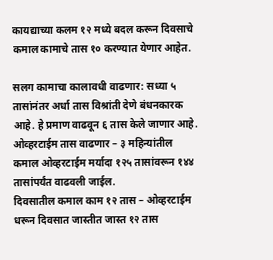कायद्याच्या कलम १२ मध्ये बदल करून दिवसाचे कमाल कामाचे तास १० करण्यात येणार आहेत.

सलग कामाचा कालावधी वाढणार: सध्या ५ तासांनंतर अर्धा तास विश्रांती देणे बंधनकारक आहे. हे प्रमाण वाढवून ६ तास केले जाणार आहे.
ओव्हरटाईम तास वाढणार – ३ महिन्यांतील कमाल ओव्हरटाईम मर्यादा १२५ तासांवरून १४४ तासांपर्यंत वाढवली जाईल.
दिवसातील कमाल काम १२ तास – ओव्हरटाईम धरून दिवसात जास्तीत जास्त १२ तास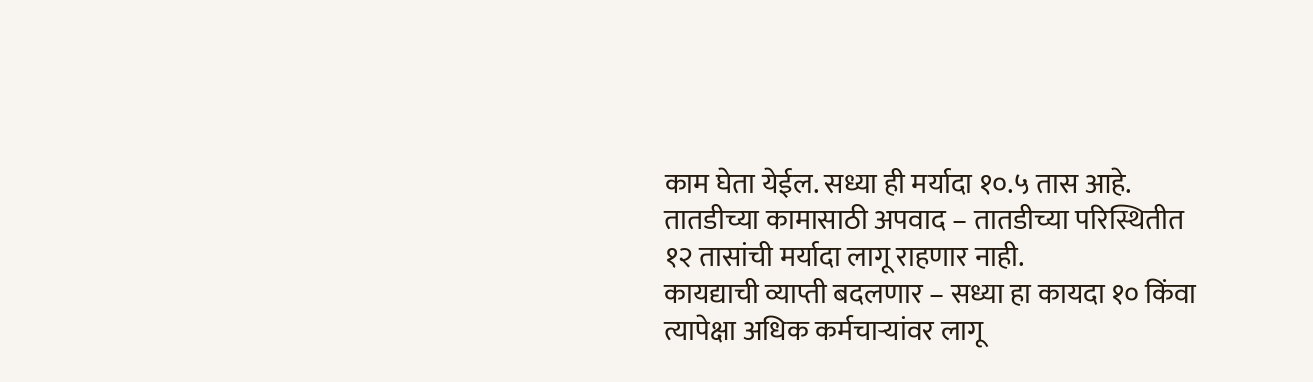काम घेता येईल. सध्या ही मर्यादा १०.५ तास आहे.
तातडीच्या कामासाठी अपवाद – तातडीच्या परिस्थितीत १२ तासांची मर्यादा लागू राहणार नाही.
कायद्याची व्याप्ती बदलणार – सध्या हा कायदा १० किंवा त्यापेक्षा अधिक कर्मचाऱ्यांवर लागू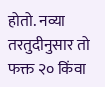होतो. नव्या तरतुदीनुसार तो फक्त २० किंवा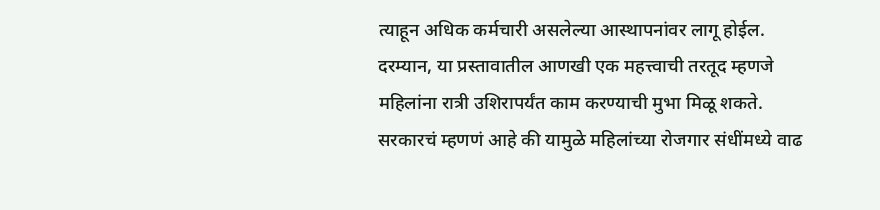त्याहून अधिक कर्मचारी असलेल्या आस्थापनांवर लागू होईल.
दरम्यान, या प्रस्तावातील आणखी एक महत्त्वाची तरतूद म्हणजे महिलांना रात्री उशिरापर्यंत काम करण्याची मुभा मिळू शकते. सरकारचं म्हणणं आहे की यामुळे महिलांच्या रोजगार संधींमध्ये वाढ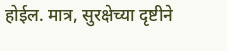होईल. मात्र, सुरक्षेच्या दृष्टीने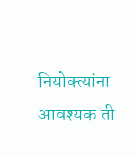नियोक्त्यांना आवश्यक ती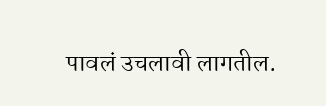पावलं उचलावी लागतील.